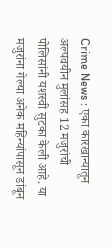Crime News : एका कारखान्यातून अल्पवयीन मुलांसह 12 मजुरांची पोलिसांनी यशस्वी सुटका केली आहे. या मजुरांना गेल्या अनेक महिन्यांपासून डांबून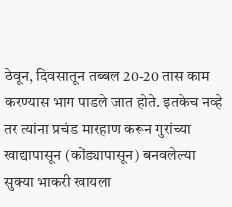ठेवून, दिवसातून तब्बल 20-20 तास काम करण्यास भाग पाडले जात होते. इतकेच नव्हे तर त्यांना प्रचंड मारहाण करून गुरांच्या खाद्यापासून (कोंड्यापासून) बनवलेल्या सुक्या भाकरी खायला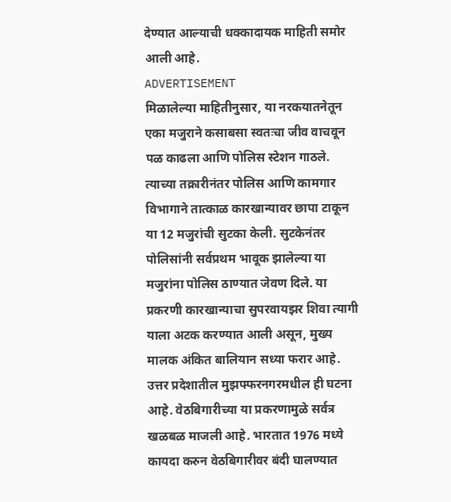देण्यात आल्याची धक्कादायक माहिती समोर आली आहे.
ADVERTISEMENT
मिळालेल्या माहितीनुसार, या नरकयातनेतून एका मजुराने कसाबसा स्वतःचा जीव वाचवून पळ काढला आणि पोलिस स्टेशन गाठले. त्याच्या तक्रारीनंतर पोलिस आणि कामगार विभागाने तात्काळ कारखान्यावर छापा टाकून या 12 मजुरांची सुटका केली. सुटकेनंतर पोलिसांनी सर्वप्रथम भावूक झालेल्या या मजुरांना पोलिस ठाण्यात जेवण दिले. या प्रकरणी कारखान्याचा सुपरवायझर शिवा त्यागी याला अटक करण्यात आली असून, मुख्य मालक अंकित बालियान सध्या फरार आहे. उत्तर प्रदेशातील मुझफ्फरनगरमधील ही घटना आहे. वेठबिगारीच्या या प्रकरणामुळे सर्वत्र खळबळ माजली आहे. भारतात 1976 मध्ये कायदा करुन वेठबिगारीवर बंदी घालण्यात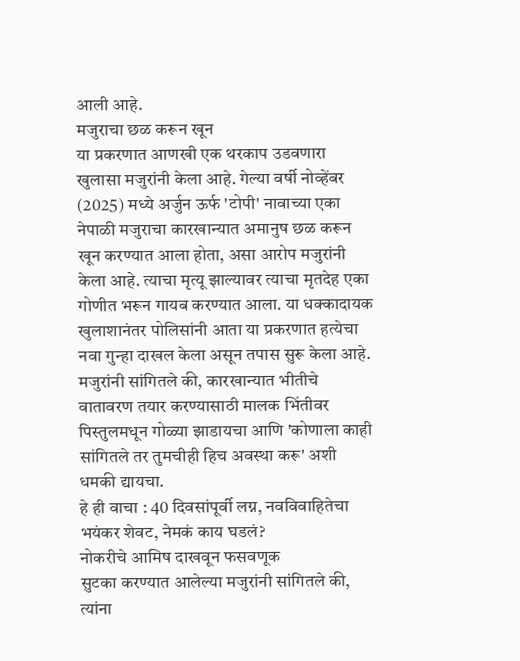आली आहे.
मजुराचा छळ करून खून
या प्रकरणात आणखी एक थरकाप उडवणारा खुलासा मजुरांनी केला आहे. गेल्या वर्षी नोव्हेंबर (2025) मध्ये अर्जुन ऊर्फ 'टोपी' नावाच्या एका नेपाळी मजुराचा कारखान्यात अमानुष छळ करून खून करण्यात आला होता, असा आरोप मजुरांनी केला आहे. त्याचा मृत्यू झाल्यावर त्याचा मृतदेह एका गोणीत भरून गायब करण्यात आला. या धक्कादायक खुलाशानंतर पोलिसांनी आता या प्रकरणात हत्येचा नवा गुन्हा दाखल केला असून तपास सुरू केला आहे. मजुरांनी सांगितले की, कारखान्यात भीतीचे वातावरण तयार करण्यासाठी मालक भिंतीवर पिस्तुलमधून गोळ्या झाडायचा आणि 'कोणाला काही सांगितले तर तुमचीही हिच अवस्था करू' अशी धमकी द्यायचा.
हे ही वाचा : 40 दिवसांपूर्वी लग्न, नवविवाहितेचा भयंकर शेवट, नेमकं काय घडलं?
नोकरीचे आमिष दाखवून फसवणूक
सुटका करण्यात आलेल्या मजुरांनी सांगितले की, त्यांना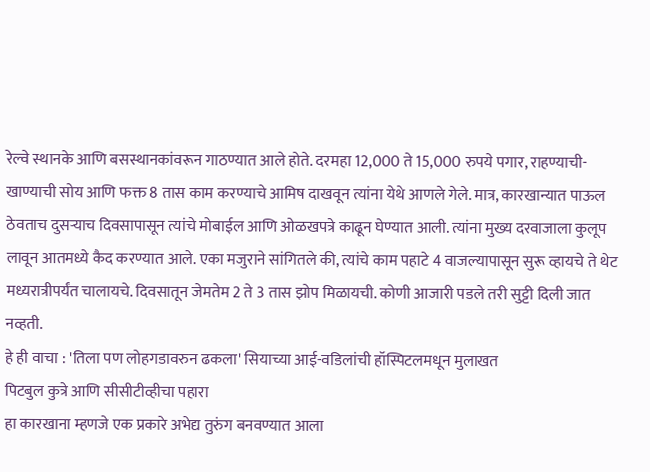रेल्वे स्थानके आणि बसस्थानकांवरून गाठण्यात आले होते. दरमहा 12,000 ते 15,000 रुपये पगार, राहण्याची-खाण्याची सोय आणि फक्त 8 तास काम करण्याचे आमिष दाखवून त्यांना येथे आणले गेले. मात्र, कारखान्यात पाऊल ठेवताच दुसऱ्याच दिवसापासून त्यांचे मोबाईल आणि ओळखपत्रे काढून घेण्यात आली. त्यांना मुख्य दरवाजाला कुलूप लावून आतमध्ये कैद करण्यात आले. एका मजुराने सांगितले की, त्यांचे काम पहाटे 4 वाजल्यापासून सुरू व्हायचे ते थेट मध्यरात्रीपर्यंत चालायचे. दिवसातून जेमतेम 2 ते 3 तास झोप मिळायची. कोणी आजारी पडले तरी सुट्टी दिली जात नव्हती.
हे ही वाचा : 'तिला पण लोहगडावरुन ढकला' सियाच्या आई-वडिलांची हॉस्पिटलमधून मुलाखत
पिटबुल कुत्रे आणि सीसीटीव्हीचा पहारा
हा कारखाना म्हणजे एक प्रकारे अभेद्य तुरुंग बनवण्यात आला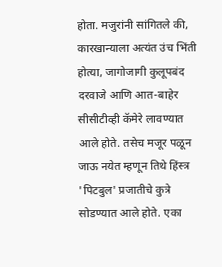होता. मजुरांनी सांगितले की, कारखान्याला अत्यंत उंच भिंती होत्या, जागोजागी कुलूपबंद दरवाजे आणि आत-बाहेर सीसीटीव्ही कॅमेरे लावण्यात आले होते. तसेच मजूर पळून जाऊ नयेत म्हणून तिथे हिंस्त्र 'पिटबुल' प्रजातीचे कुत्रे सोडण्यात आले होते. एका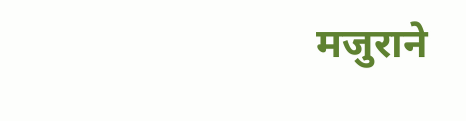मजुराने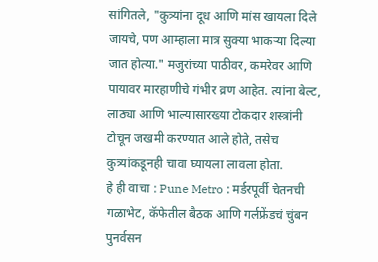सांगितले, "कुत्र्यांना दूध आणि मांस खायला दिले जायचे, पण आम्हाला मात्र सुक्या भाकऱ्या दिल्या जात होत्या." मजुरांच्या पाठीवर, कमरेवर आणि पायावर मारहाणीचे गंभीर व्रण आहेत. त्यांना बेल्ट, लाठ्या आणि भाल्यासारख्या टोकदार शस्त्रांनी टोचून जखमी करण्यात आले होते, तसेच कुत्र्यांकडूनही चावा घ्यायला लावला होता.
हे ही वाचा : Pune Metro : मर्डरपूर्वी चेतनची गळाभेट, कॅफेतील बैठक आणि गर्लफ्रेंडचं चुंबन
पुनर्वसन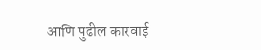आणि पुढील कारवाई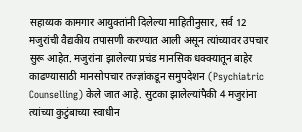सहाय्यक कामगार आयुक्तांनी दिलेल्या माहितीनुसार, सर्व 12 मजुरांची वैद्यकीय तपासणी करण्यात आली असून त्यांच्यावर उपचार सुरू आहेत. मजुरांना झालेल्या प्रचंड मानसिक धक्क्यातून बाहेर काढण्यासाठी मानसोपचार तज्ज्ञांकडून समुपदेशन (Psychiatric Counselling) केले जात आहे. सुटका झालेल्यांपैकी 4 मजुरांना त्यांच्या कुटुंबाच्या स्वाधीन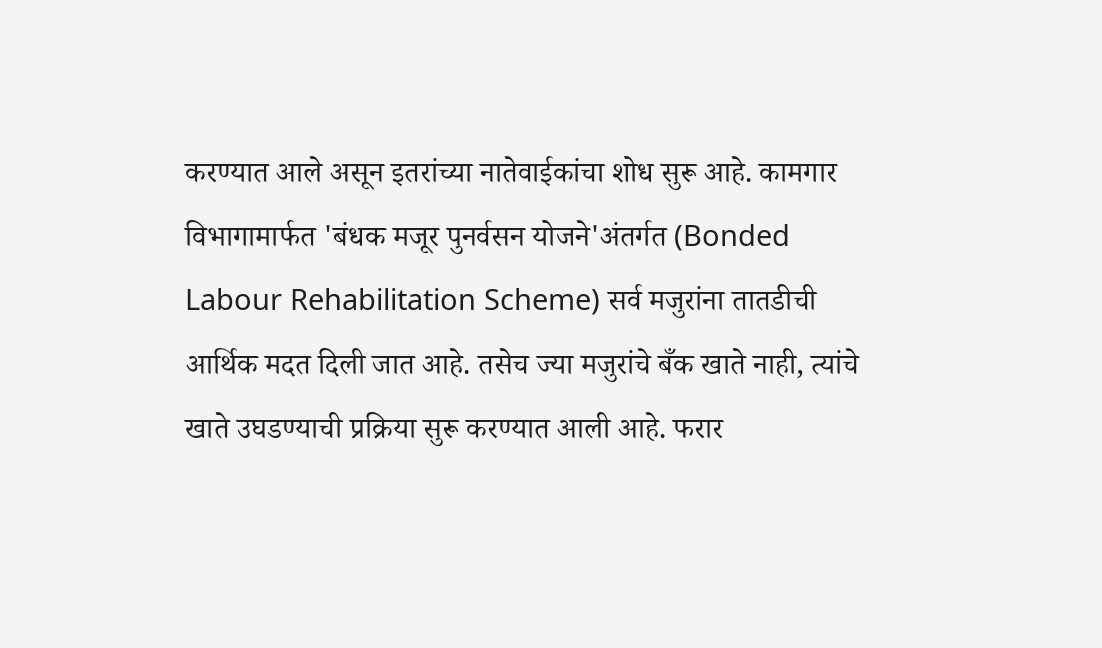करण्यात आले असून इतरांच्या नातेवाईकांचा शोध सुरू आहे. कामगार विभागामार्फत 'बंधक मजूर पुनर्वसन योजने'अंतर्गत (Bonded Labour Rehabilitation Scheme) सर्व मजुरांना तातडीची आर्थिक मदत दिली जात आहे. तसेच ज्या मजुरांचे बँक खाते नाही, त्यांचे खाते उघडण्याची प्रक्रिया सुरू करण्यात आली आहे. फरार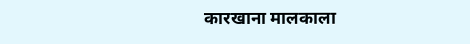कारखाना मालकाला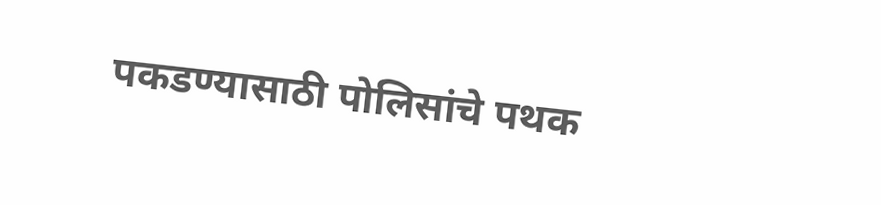पकडण्यासाठी पोलिसांचे पथक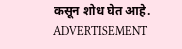कसून शोध घेत आहे.
ADVERTISEMENT